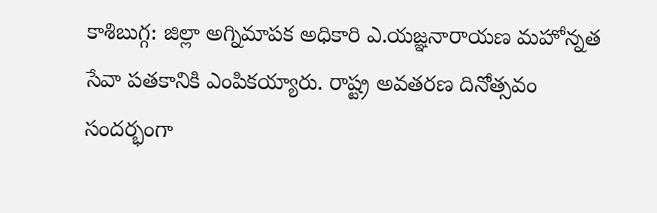కాశిబుగ్గ: జిల్లా అగ్నిమాపక అధికారి ఎ.యజ్ఞనారాయణ మహోన్నత సేవా పతకానికి ఎంపికయ్యారు. రాష్ట్ర అవతరణ దినోత్సవం సందర్భంగా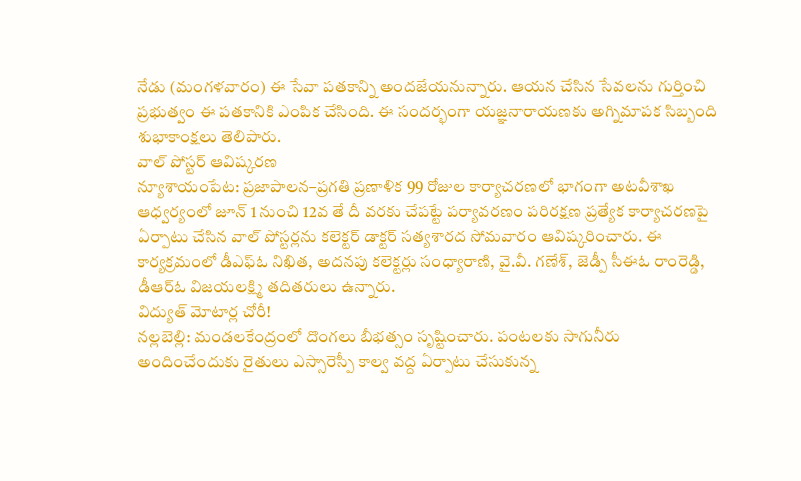నేడు (మంగళవారం) ఈ సేవా పతకాన్ని అందజేయనున్నారు. ఆయన చేసిన సేవలను గుర్తించి ప్రభుత్వం ఈ పతకానికి ఎంపిక చేసింది. ఈ సందర్భంగా యజ్ఞనారాయణకు అగ్నిమాపక సిబ్బంది శుభాకాంక్షలు తెలిపారు.
వాల్ పోస్టర్ ఆవిష్కరణ
న్యూశాయంపేట: ప్రజాపాలన–ప్రగతి ప్రణాళిక 99 రోజుల కార్యాచరణలో భాగంగా అటవీశాఖ ఆధ్వర్యంలో జూన్ 1 నుంచి 12వ తే దీ వరకు చేపట్టే పర్యావరణం పరిరక్షణ ప్రత్యేక కార్యాచరణపై ఏర్పాటు చేసిన వాల్ పోస్టర్లను కలెక్టర్ డాక్టర్ సత్యశారద సోమవారం ఆవిష్కరించారు. ఈ కార్యక్రమంలో డీఎఫ్ఓ నిఖిత, అదనపు కలెక్టర్లు సంధ్యారాణి, వై.వీ. గణేశ్, జెడ్పీ సీఈఓ రాంరెడ్డి, డీఆర్ఓ విజయలక్ష్మి తదితరులు ఉన్నారు.
విద్యుత్ మోటార్ల చోరీ!
నల్లబెల్లి: మండలకేంద్రంలో దొంగలు బీభత్సం సృష్టించారు. పంటలకు సాగునీరు అందించేందుకు రైతులు ఎస్సారెస్పీ కాల్వ వద్ద ఏర్పాటు చేసుకున్న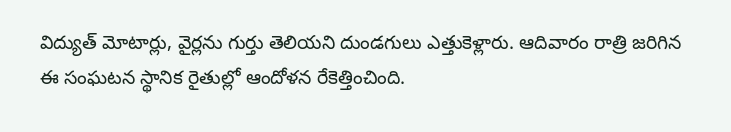విద్యుత్ మోటార్లు, వైర్లను గుర్తు తెలియని దుండగులు ఎత్తుకెళ్లారు. ఆదివారం రాత్రి జరిగిన ఈ సంఘటన స్థానిక రైతుల్లో ఆందోళన రేకెత్తించింది.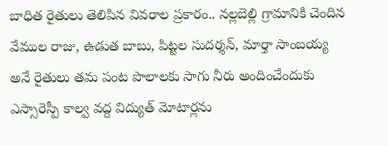బాధిత రైతులు తెలిపిన వివరాల ప్రకారం.. నల్లబెల్లి గ్రామానికి చెందిన వేముల రాజు, ఉడుత బాబు, పిట్టల సుదర్శన్, మార్తా సాంబయ్య అనే రైతులు తమ పంట పొలాలకు సాగు నీరు అందించేందుకు ఎస్సారెస్పీ కాల్వ వద్ద విద్యుత్ మోటార్లను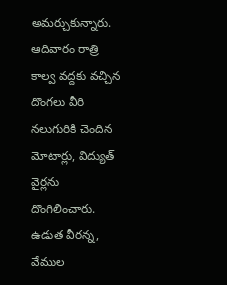అమర్చుకున్నారు. ఆదివారం రాత్రి కాల్వ వద్దకు వచ్చిన దొంగలు వీరి నలుగురికి చెందిన మోటార్లు, విద్యుత్ వైర్లను దొంగిలించారు. ఉడుత వీరన్న, వేముల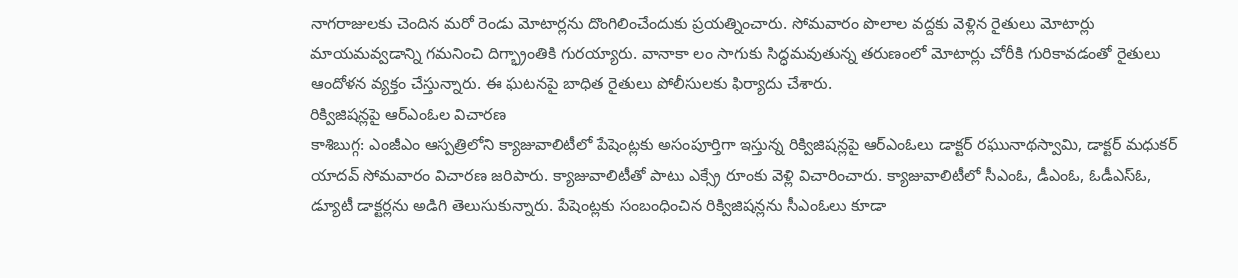నాగరాజులకు చెందిన మరో రెండు మోటార్లను దొంగిలించేందుకు ప్రయత్నించారు. సోమవారం పొలాల వద్దకు వెళ్లిన రైతులు మోటార్లు మాయమవ్వడాన్ని గమనించి దిగ్భ్రాంతికి గురయ్యారు. వానాకా లం సాగుకు సిద్ధమవుతున్న తరుణంలో మోటార్లు చోరీకి గురికావడంతో రైతులు ఆందోళన వ్యక్తం చేస్తున్నారు. ఈ ఘటనపై బాధిత రైతులు పోలీసులకు ఫిర్యాదు చేశారు.
రిక్విజిషన్లపై ఆర్ఎంఓల విచారణ
కాశిబుగ్గ: ఎంజీఎం ఆస్పత్రిలోని క్యాజువాలిటీలో పేషెంట్లకు అసంపూర్తిగా ఇస్తున్న రిక్విజిషన్లపై ఆర్ఎంఓలు డాక్టర్ రఘునాథస్వామి, డాక్టర్ మధుకర్ యాదవ్ సోమవారం విచారణ జరిపారు. క్యాజువాలిటీతో పాటు ఎక్స్రే రూంకు వెళ్లి విచారించారు. క్యాజువాలిటీలో సీఎంఓ, డీఎంఓ, ఓడీఎస్ఓ, డ్యూటీ డాక్టర్లను అడిగి తెలుసుకున్నారు. పేషెంట్లకు సంబంధించిన రిక్విజిషన్లను సీఎంఓలు కూడా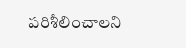పరిశీలించాలని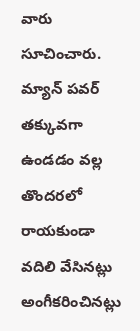వారు సూచించారు. మ్యాన్ పవర్ తక్కువగా ఉండడం వల్ల తొందరలో రాయకుండా వదిలి వేసినట్లు అంగీకరించినట్లు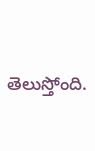తెలుస్తోంది.